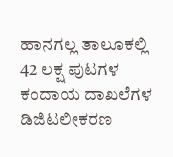ಹಾನಗಲ್ಲ ತಾಲೂಕಲ್ಲಿ 42 ಲಕ್ಷ ಪುಟಗಳ ಕಂದಾಯ ದಾಖಲೆಗಳ ಡಿಜಿಟಲೀಕರಣ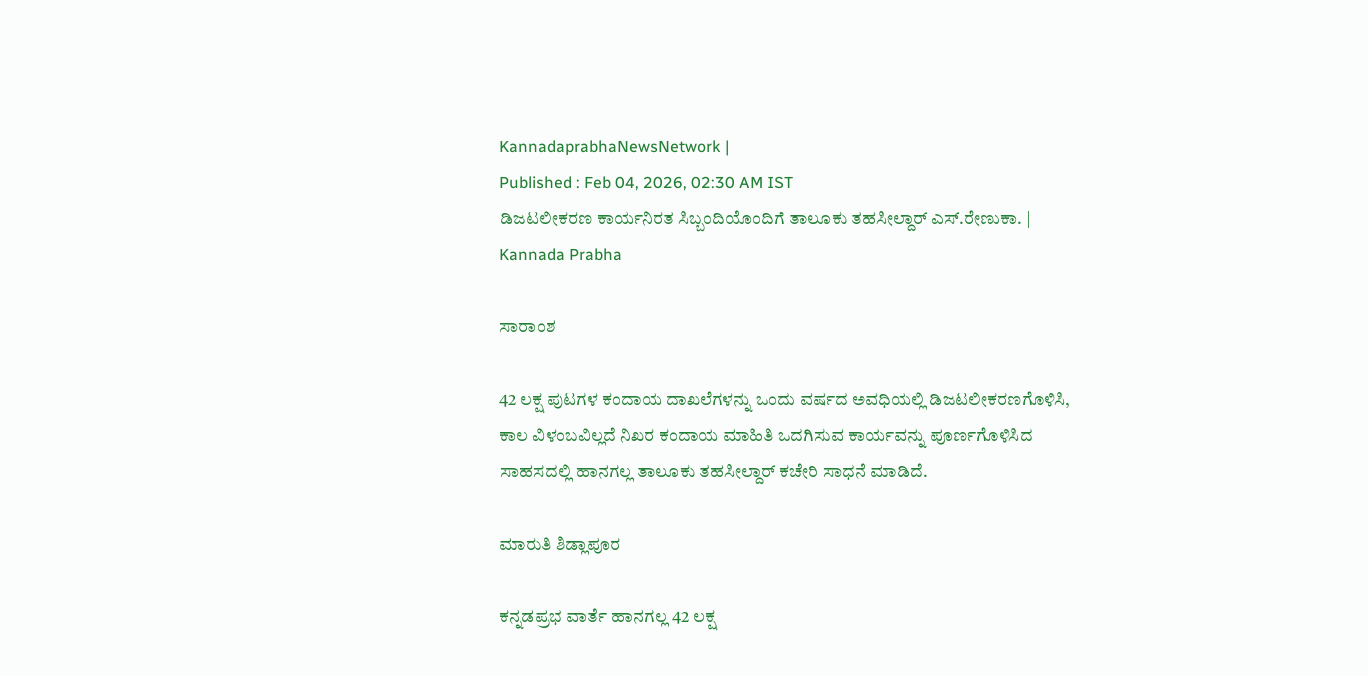KannadaprabhaNewsNetwork |
Published : Feb 04, 2026, 02:30 AM IST
ಡಿಜಟಲೀಕರಣ ಕಾರ್ಯನಿರತ ಸಿಬ್ಬಂದಿಯೊಂದಿಗೆ ತಾಲೂಕು ತಹಸೀಲ್ದಾರ್ ಎಸ್.ರೇಣುಕಾ. | Kannada Prabha

ಸಾರಾಂಶ

42 ಲಕ್ಷ ಪುಟಗಳ ಕಂದಾಯ ದಾಖಲೆಗಳನ್ನು ಒಂದು ವರ್ಷದ ಅವಧಿಯಲ್ಲಿ ಡಿಜಟಲೀಕರಣಗೊಳಿಸಿ, ಕಾಲ ವಿಳಂಬವಿಲ್ಲದೆ ನಿಖರ ಕಂದಾಯ ಮಾಹಿತಿ ಒದಗಿಸುವ ಕಾರ್ಯವನ್ನು ಪೂರ್ಣಗೊಳಿಸಿದ ಸಾಹಸದಲ್ಲಿ ಹಾನಗಲ್ಲ ತಾಲೂಕು ತಹಸೀಲ್ದಾರ್ ಕಚೇರಿ ಸಾಧನೆ ಮಾಡಿದೆ.

ಮಾರುತಿ ಶಿಡ್ಲಾಪೂರ

ಕನ್ನಡಪ್ರಭ ವಾರ್ತೆ ಹಾನಗಲ್ಲ 42 ಲಕ್ಷ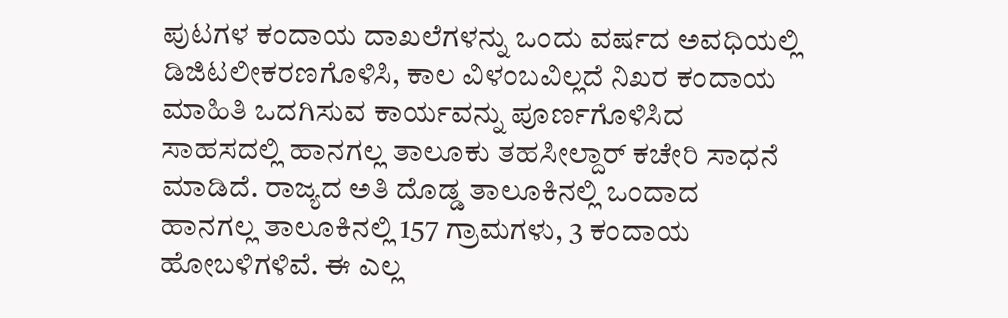ಪುಟಗಳ ಕಂದಾಯ ದಾಖಲೆಗಳನ್ನು ಒಂದು ವರ್ಷದ ಅವಧಿಯಲ್ಲಿ ಡಿಜಿಟಲೀಕರಣಗೊಳಿಸಿ, ಕಾಲ ವಿಳಂಬವಿಲ್ಲದೆ ನಿಖರ ಕಂದಾಯ ಮಾಹಿತಿ ಒದಗಿಸುವ ಕಾರ್ಯವನ್ನು ಪೂರ್ಣಗೊಳಿಸಿದ ಸಾಹಸದಲ್ಲಿ ಹಾನಗಲ್ಲ ತಾಲೂಕು ತಹಸೀಲ್ದಾರ್ ಕಚೇರಿ ಸಾಧನೆ ಮಾಡಿದೆ. ರಾಜ್ಯದ ಅತಿ ದೊಡ್ಡ ತಾಲೂಕಿನಲ್ಲಿ ಒಂದಾದ ಹಾನಗಲ್ಲ ತಾಲೂಕಿನಲ್ಲಿ 157 ಗ್ರಾಮಗಳು, 3 ಕಂದಾಯ ಹೋಬಳಿಗಳಿವೆ. ಈ ಎಲ್ಲ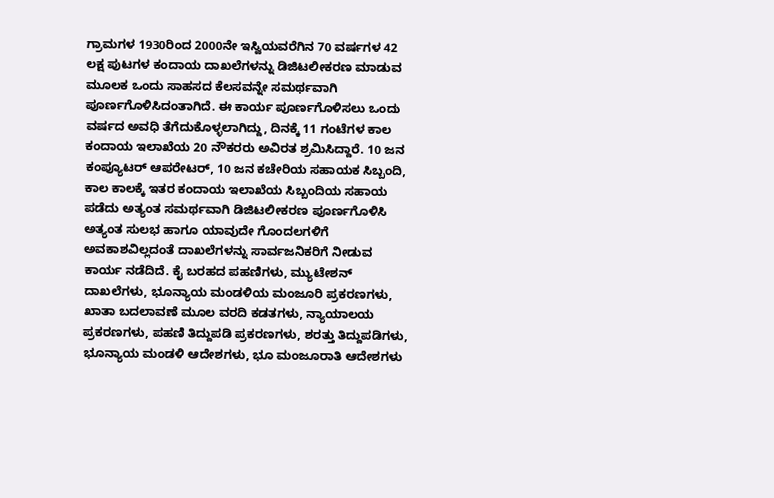ಗ್ರಾಮಗಳ 1930ರಿಂದ 2000ನೇ ಇಸ್ವಿಯವರೆಗಿನ 70 ವರ್ಷಗಳ 42 ಲಕ್ಷ ಪುಟಗಳ ಕಂದಾಯ ದಾಖಲೆಗಳನ್ನು ಡಿಜಿಟಲೀಕರಣ ಮಾಡುವ ಮೂಲಕ ಒಂದು ಸಾಹಸದ ಕೆಲಸವನ್ನೇ ಸಮರ್ಥವಾಗಿ ಪೂರ್ಣಗೊಳಿಸಿದಂತಾಗಿದೆ. ಈ ಕಾರ್ಯ ಪೂರ್ಣಗೊಳಿಸಲು ಒಂದು ವರ್ಷದ ಅವಧಿ ತೆಗೆದುಕೊಳ್ಳಲಾಗಿದ್ದು, ದಿನಕ್ಕೆ 11 ಗಂಟೆಗಳ ಕಾಲ ಕಂದಾಯ ಇಲಾಖೆಯ 20 ನೌಕರರು ಅವಿರತ ಶ್ರಮಿಸಿದ್ದಾರೆ. 10 ಜನ ಕಂಪ್ಯೂಟರ್ ಆಪರೇಟರ್, 10 ಜನ ಕಚೇರಿಯ ಸಹಾಯಕ ಸಿಬ್ಬಂದಿ, ಕಾಲ ಕಾಲಕ್ಕೆ ಇತರ ಕಂದಾಯ ಇಲಾಖೆಯ ಸಿಬ್ಬಂದಿಯ ಸಹಾಯ ಪಡೆದು ಅತ್ಯಂತ ಸಮರ್ಥವಾಗಿ ಡಿಜಿಟಲೀಕರಣ ಪೂರ್ಣಗೊಳಿಸಿ ಅತ್ಯಂತ ಸುಲಭ ಹಾಗೂ ಯಾವುದೇ ಗೊಂದಲಗಳಿಗೆ ಅವಕಾಶವಿಲ್ಲದಂತೆ ದಾಖಲೆಗಳನ್ನು ಸಾರ್ವಜನಿಕರಿಗೆ ನೀಡುವ ಕಾರ್ಯ ನಡೆದಿದೆ. ಕೈ ಬರಹದ ಪಹಣಿಗಳು, ಮ್ಯುಟೇಶನ್ ದಾಖಲೆಗಳು, ಭೂನ್ಯಾಯ ಮಂಡಳಿಯ ಮಂಜೂರಿ ಪ್ರಕರಣಗಳು, ಖಾತಾ ಬದಲಾವಣೆ ಮೂಲ ವರದಿ ಕಡತಗಳು, ನ್ಯಾಯಾಲಯ ಪ್ರಕರಣಗಳು, ಪಹಣಿ ತಿದ್ದುಪಡಿ ಪ್ರಕರಣಗಳು, ಶರತ್ತು ತಿದ್ದುಪಡಿಗಳು, ಭೂನ್ಯಾಯ ಮಂಡಳಿ ಆದೇಶಗಳು, ಭೂ ಮಂಜೂರಾತಿ ಆದೇಶಗಳು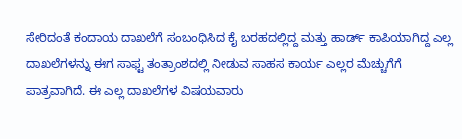ಸೇರಿದಂತೆ ಕಂದಾಯ ದಾಖಲೆಗೆ ಸಂಬಂಧಿಸಿದ ಕೈ ಬರಹದಲ್ಲಿದ್ದ ಮತ್ತು ಹಾರ್ಡ್‌ ಕಾಪಿಯಾಗಿದ್ದ ಎಲ್ಲ ದಾಖಲೆಗಳನ್ನು ಈಗ ಸಾಫ್ಟ ತಂತ್ರಾಂಶದಲ್ಲಿ ನೀಡುವ ಸಾಹಸ ಕಾರ್ಯ ಎಲ್ಲರ ಮೆಚ್ಚುಗೆಗೆ ಪಾತ್ರವಾಗಿದೆ. ಈ ಎಲ್ಲ ದಾಖಲೆಗಳ ವಿಷಯವಾರು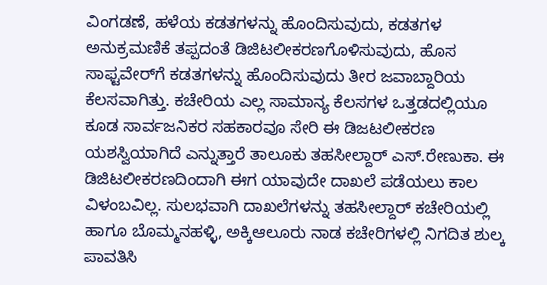ವಿಂಗಡಣೆ, ಹಳೆಯ ಕಡತಗಳನ್ನು ಹೊಂದಿಸುವುದು, ಕಡತಗಳ ಅನುಕ್ರಮಣಿಕೆ ತಪ್ಪದಂತೆ ಡಿಜಿಟಲೀಕರಣಗೊಳಿಸುವುದು, ಹೊಸ ಸಾಫ್ಟವೇರ್‌ಗೆ ಕಡತಗಳನ್ನು ಹೊಂದಿಸುವುದು ತೀರ ಜವಾಬ್ದಾರಿಯ ಕೆಲಸವಾಗಿತ್ತು. ಕಚೇರಿಯ ಎಲ್ಲ ಸಾಮಾನ್ಯ ಕೆಲಸಗಳ ಒತ್ತಡದಲ್ಲಿಯೂ ಕೂಡ ಸಾರ್ವಜನಿಕರ ಸಹಕಾರವೂ ಸೇರಿ ಈ ಡಿಜಟಲೀಕರಣ ಯಶಸ್ವಿಯಾಗಿದೆ ಎನ್ನುತ್ತಾರೆ ತಾಲೂಕು ತಹಸೀಲ್ದಾರ್ ಎಸ್.ರೇಣುಕಾ. ಈ ಡಿಜಿಟಲೀಕರಣದಿಂದಾಗಿ ಈಗ ಯಾವುದೇ ದಾಖಲೆ ಪಡೆಯಲು ಕಾಲ ವಿಳಂಬವಿಲ್ಲ. ಸುಲಭವಾಗಿ ದಾಖಲೆಗಳನ್ನು ತಹಸೀಲ್ದಾರ್ ಕಚೇರಿಯಲ್ಲಿ ಹಾಗೂ ಬೊಮ್ಮನಹಳ್ಳಿ, ಅಕ್ಕಿಆಲೂರು ನಾಡ ಕಚೇರಿಗಳಲ್ಲಿ ನಿಗದಿತ ಶುಲ್ಕ ಪಾವತಿಸಿ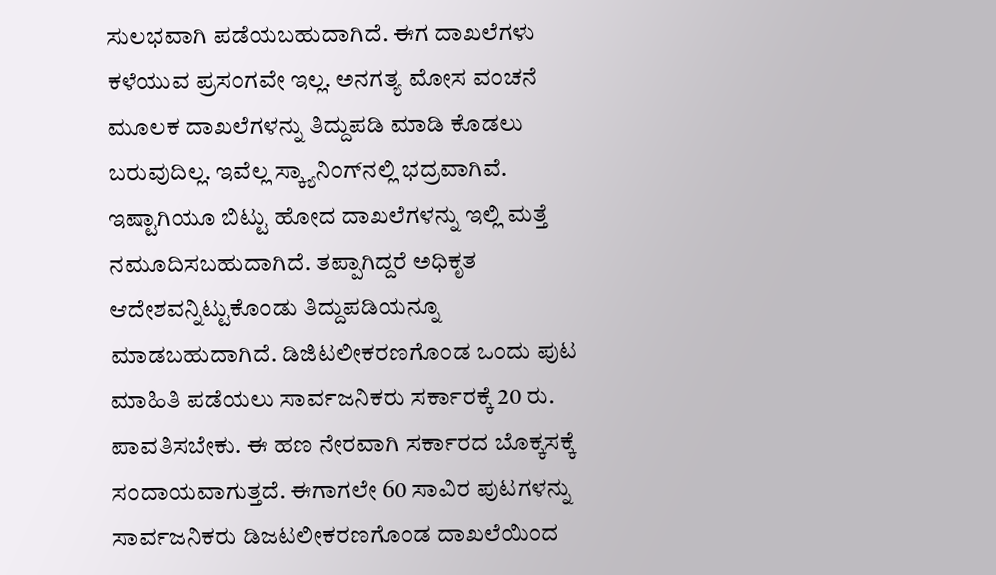ಸುಲಭವಾಗಿ ಪಡೆಯಬಹುದಾಗಿದೆ. ಈಗ ದಾಖಲೆಗಳು ಕಳೆಯುವ ಪ್ರಸಂಗವೇ ಇಲ್ಲ. ಅನಗತ್ಯ ಮೋಸ ವಂಚನೆ ಮೂಲಕ ದಾಖಲೆಗಳನ್ನು ತಿದ್ದುಪಡಿ ಮಾಡಿ ಕೊಡಲು ಬರುವುದಿಲ್ಲ. ಇವೆಲ್ಲ ಸ್ಕ್ಯಾನಿಂಗ್‌ನಲ್ಲಿ ಭದ್ರವಾಗಿವೆ. ಇಷ್ಟಾಗಿಯೂ ಬಿಟ್ಟು ಹೋದ ದಾಖಲೆಗಳನ್ನು ಇಲ್ಲಿ ಮತ್ತೆ ನಮೂದಿಸಬಹುದಾಗಿದೆ. ತಪ್ಪಾಗಿದ್ದರೆ ಅಧಿಕೃತ ಆದೇಶವನ್ನಿಟ್ಟುಕೊಂಡು ತಿದ್ದುಪಡಿಯನ್ನೂ ಮಾಡಬಹುದಾಗಿದೆ. ಡಿಜಿಟಲೀಕರಣಗೊಂಡ ಒಂದು ಪುಟ ಮಾಹಿತಿ ಪಡೆಯಲು ಸಾರ್ವಜನಿಕರು ಸರ್ಕಾರಕ್ಕೆ 20 ರು. ಪಾವತಿಸಬೇಕು. ಈ ಹಣ ನೇರವಾಗಿ ಸರ್ಕಾರದ ಬೊಕ್ಕಸಕ್ಕೆ ಸಂದಾಯವಾಗುತ್ತದೆ. ಈಗಾಗಲೇ 60 ಸಾವಿರ ಪುಟಗಳನ್ನು ಸಾರ್ವಜನಿಕರು ಡಿಜಟಲೀಕರಣಗೊಂಡ ದಾಖಲೆಯಿಂದ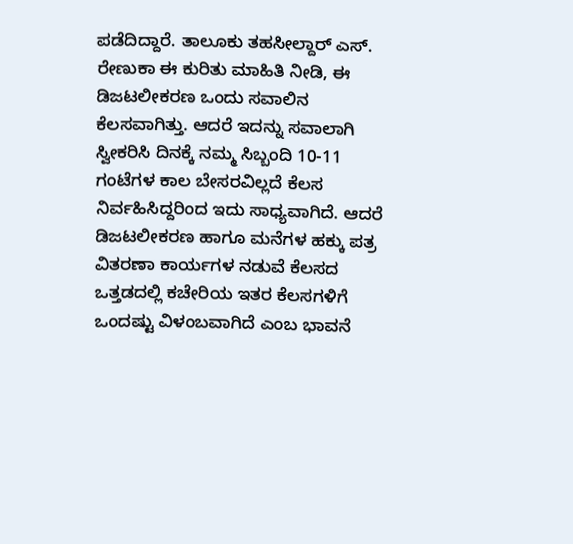ಪಡೆದಿದ್ದಾರೆ. ತಾಲೂಕು ತಹಸೀಲ್ದಾರ್ ಎಸ್. ರೇಣುಕಾ ಈ ಕುರಿತು ಮಾಹಿತಿ ನೀಡಿ, ಈ ಡಿಜಟಲೀಕರಣ ಒಂದು ಸವಾಲಿನ ಕೆಲಸವಾಗಿತ್ತು. ಆದರೆ ಇದನ್ನು ಸವಾಲಾಗಿ ಸ್ವೀಕರಿಸಿ ದಿನಕ್ಕೆ ನಮ್ಮ ಸಿಬ್ಬಂದಿ 10-11 ಗಂಟೆಗಳ ಕಾಲ ಬೇಸರವಿಲ್ಲದೆ ಕೆಲಸ ನಿರ್ವಹಿಸಿದ್ದರಿಂದ ಇದು ಸಾಧ್ಯವಾಗಿದೆ. ಆದರೆ ಡಿಜಟಲೀಕರಣ ಹಾಗೂ ಮನೆಗಳ ಹಕ್ಕು ಪತ್ರ ವಿತರಣಾ ಕಾರ್ಯಗಳ ನಡುವೆ ಕೆಲಸದ ಒತ್ತಡದಲ್ಲಿ ಕಚೇರಿಯ ಇತರ ಕೆಲಸಗಳಿಗೆ ಒಂದಷ್ಟು ವಿಳಂಬವಾಗಿದೆ ಎಂಬ ಭಾವನೆ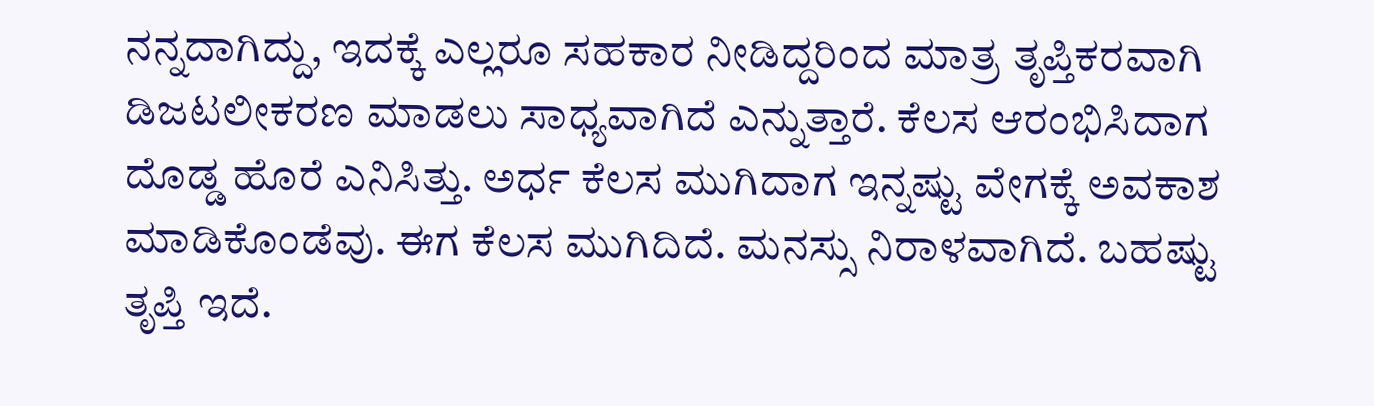ನನ್ನದಾಗಿದ್ದು, ಇದಕ್ಕೆ ಎಲ್ಲರೂ ಸಹಕಾರ ನೀಡಿದ್ದರಿಂದ ಮಾತ್ರ ತೃಪ್ತಿಕರವಾಗಿ ಡಿಜಟಲೀಕರಣ ಮಾಡಲು ಸಾಧ್ಯವಾಗಿದೆ ಎನ್ನುತ್ತಾರೆ. ಕೆಲಸ ಆರಂಭಿಸಿದಾಗ ದೊಡ್ಡ ಹೊರೆ ಎನಿಸಿತ್ತು. ಅರ್ಧ ಕೆಲಸ ಮುಗಿದಾಗ ಇನ್ನಷ್ಟು ವೇಗಕ್ಕೆ ಅವಕಾಶ ಮಾಡಿಕೊಂಡೆವು. ಈಗ ಕೆಲಸ ಮುಗಿದಿದೆ. ಮನಸ್ಸು ನಿರಾಳವಾಗಿದೆ. ಬಹಷ್ಟು ತೃಪ್ತಿ ಇದೆ.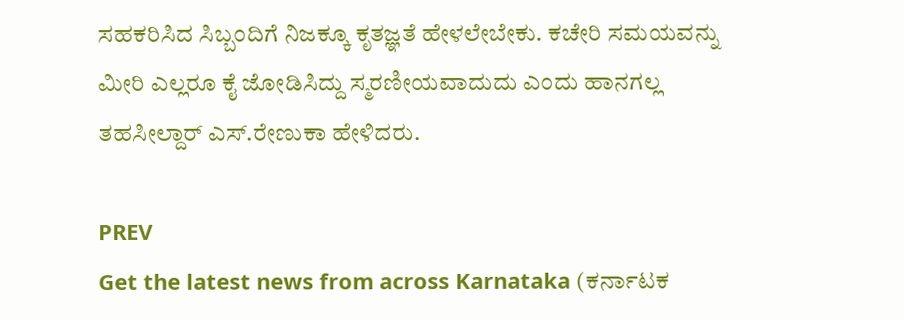ಸಹಕರಿಸಿದ ಸಿಬ್ಬಂದಿಗೆ ನಿಜಕ್ಕೂ ಕೃತಜ್ಞತೆ ಹೇಳಲೇಬೇಕು. ಕಚೇರಿ ಸಮಯವನ್ನು ಮೀರಿ ಎಲ್ಲರೂ ಕೈ ಜೋಡಿಸಿದ್ದು ಸ್ಮರಣೀಯವಾದುದು ಎಂದು ಹಾನಗಲ್ಲ ತಹಸೀಲ್ದಾರ್‌ ಎಸ್.ರೇಣುಕಾ ಹೇಳಿದರು.

PREV
Get the latest news from across Karnataka (ಕರ್ನಾಟಕ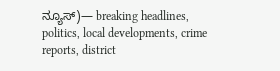ನ್ಯೂಸ್)— breaking headlines, politics, local developments, crime reports, district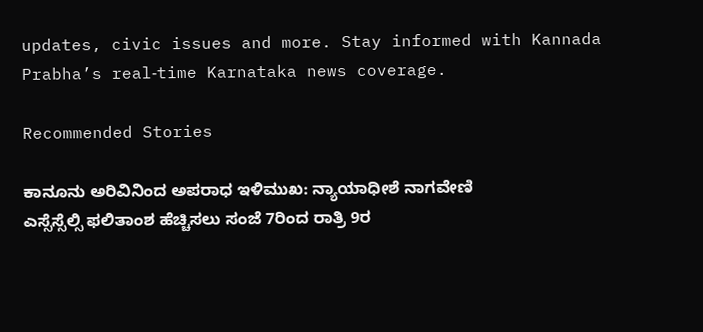updates, civic issues and more. Stay informed with Kannada Prabha’s real‑time Karnataka news coverage.

Recommended Stories

ಕಾನೂನು ಅರಿವಿನಿಂದ ಅಪರಾಧ ಇಳಿಮುಖ: ನ್ಯಾಯಾಧೀಶೆ ನಾಗವೇಣಿ
ಎಸ್ಸೆಸ್ಸೆಲ್ಸಿ ಫಲಿತಾಂಶ ಹೆಚ್ಚಿಸಲು ಸಂಜೆ 7ರಿಂದ ರಾತ್ರಿ 9ರ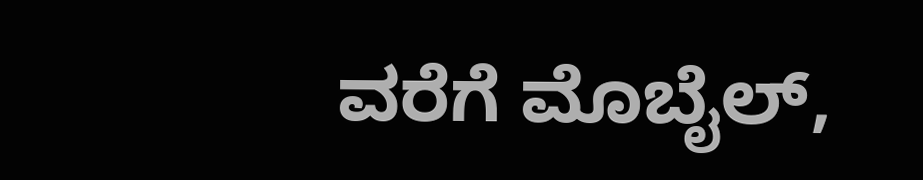ವರೆಗೆ ಮೊಬೈಲ್,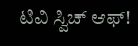ಟಿವಿ ಸ್ವಿಚ್‌ ಆಫ್‌!